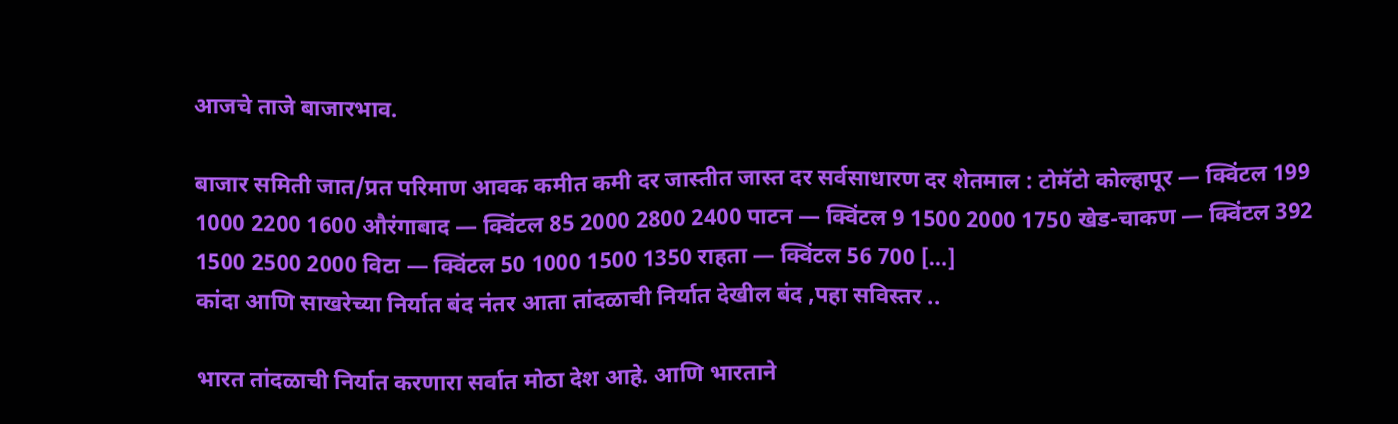आजचे ताजे बाजारभाव.

बाजार समिती जात/प्रत परिमाण आवक कमीत कमी दर जास्तीत जास्त दर सर्वसाधारण दर शेतमाल : टोमॅटो कोल्हापूर — क्विंटल 199 1000 2200 1600 औरंगाबाद — क्विंटल 85 2000 2800 2400 पाटन — क्विंटल 9 1500 2000 1750 खेड-चाकण — क्विंटल 392 1500 2500 2000 विटा — क्विंटल 50 1000 1500 1350 राहता — क्विंटल 56 700 […]
कांदा आणि साखरेच्या निर्यात बंद नंतर आता तांदळाची निर्यात देखील बंद ,पहा सविस्तर ..

भारत तांदळाची निर्यात करणारा सर्वात मोठा देश आहे. आणि भारताने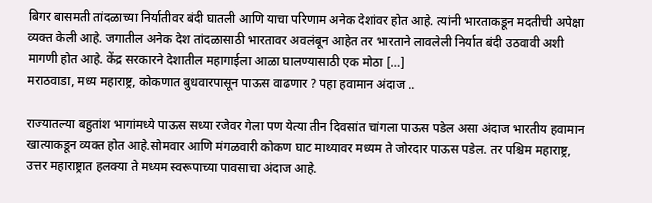बिगर बासमती तांदळाच्या निर्यातीवर बंदी घातली आणि याचा परिणाम अनेक देशांवर होत आहे. त्यांनी भारताकडून मदतीची अपेक्षा व्यक्त केली आहे. जगातील अनेक देश तांदळासाठी भारतावर अवलंबून आहेत तर भारताने लावलेली निर्यात बंदी उठवावी अशी मागणी होत आहे. केंद्र सरकारने देशातील महागाईला आळा घालण्यासाठी एक मोठा […]
मराठवाडा, मध्य महाराष्ट्र, कोकणात बुधवारपासून पाऊस वाढणार ? पहा हवामान अंदाज ..

राज्यातल्या बहुतांश भागांमध्ये पाऊस सध्या रजेवर गेला पण येत्या तीन दिवसांत चांगला पाऊस पडेल असा अंदाज भारतीय हवामान खात्याकडून व्यक्त होत आहे.सोमवार आणि मंगळवारी कोकण घाट माथ्यावर मध्यम ते जोरदार पाऊस पडेल. तर पश्चिम महाराष्ट्र, उत्तर महाराष्ट्रात हलक्या ते मध्यम स्वरूपाच्या पावसाचा अंदाज आहे.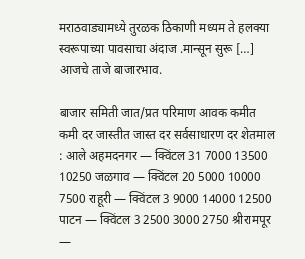मराठवाड्यामध्ये तुरळक ठिकाणी मध्यम ते हलक्या स्वरूपाच्या पावसाचा अंदाज .मान्सून सुरू […]
आजचे ताजे बाजारभाव.

बाजार समिती जात/प्रत परिमाण आवक कमीत कमी दर जास्तीत जास्त दर सर्वसाधारण दर शेतमाल : आले अहमदनगर — क्विंटल 31 7000 13500 10250 जळगाव — क्विंटल 20 5000 10000 7500 राहूरी — क्विंटल 3 9000 14000 12500 पाटन — क्विंटल 3 2500 3000 2750 श्रीरामपूर —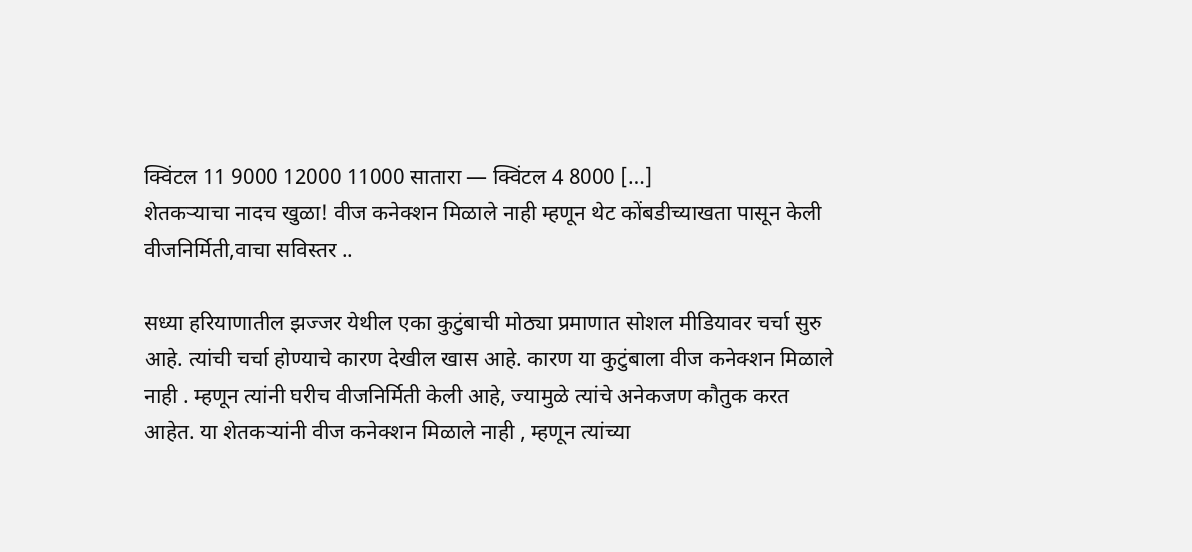क्विंटल 11 9000 12000 11000 सातारा — क्विंटल 4 8000 […]
शेतकऱ्याचा नादच खुळा! वीज कनेक्शन मिळाले नाही म्हणून थेट कोंबडीच्याखता पासून केली वीजनिर्मिती,वाचा सविस्तर ..

सध्या हरियाणातील झज्जर येथील एका कुटुंबाची मोठ्या प्रमाणात सोशल मीडियावर चर्चा सुरु आहे. त्यांची चर्चा होण्याचे कारण देखील खास आहे. कारण या कुटुंबाला वीज कनेक्शन मिळाले नाही . म्हणून त्यांनी घरीच वीजनिर्मिती केली आहे, ज्यामुळे त्यांचे अनेकजण कौतुक करत आहेत. या शेतकऱ्यांनी वीज कनेक्शन मिळाले नाही , म्हणून त्यांच्या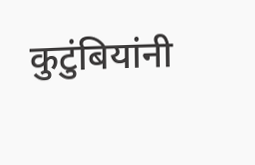कुटुंबियांनी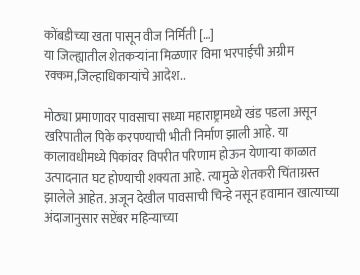कोंबडीच्या खता पासून वीज निर्मिती […]
या जिल्ह्यातील शेतकऱ्यांना मिळणार विमा भरपाईची अग्रीम रक्कम,जिल्हाधिकाऱ्यांचे आदेश..

मोठ्या प्रमाणावर पावसाचा सध्या महाराष्ट्रामध्ये खंड पडला असून खरिपातील पिके करपण्याची भीती निर्माण झाली आहे. या कालावधीमध्ये पिकांवर विपरीत परिणाम होऊन येणाऱ्या काळात उत्पादनात घट होण्याची शक्यता आहे. त्यामुळे शेतकरी चिंताग्रस्त झालेले आहेत. अजून देखील पावसाची चिन्हे नसून हवामान खात्याच्या अंदाजानुसार सप्टेंबर महिन्याच्या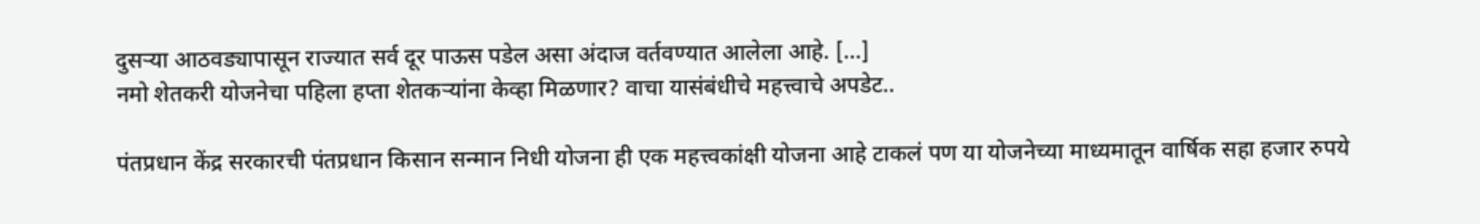दुसऱ्या आठवड्यापासून राज्यात सर्व दूर पाऊस पडेल असा अंदाज वर्तवण्यात आलेला आहे. […]
नमो शेतकरी योजनेचा पहिला हप्ता शेतकऱ्यांना केव्हा मिळणार? वाचा यासंबंधीचे महत्त्वाचे अपडेट..

पंतप्रधान केंद्र सरकारची पंतप्रधान किसान सन्मान निधी योजना ही एक महत्त्वकांक्षी योजना आहे टाकलं पण या योजनेच्या माध्यमातून वार्षिक सहा हजार रुपये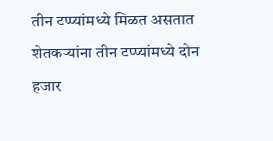तीन टप्प्यांमध्ये मिळत असतात शेतकऱ्यांना तीन टप्प्यांमध्ये दोन हजार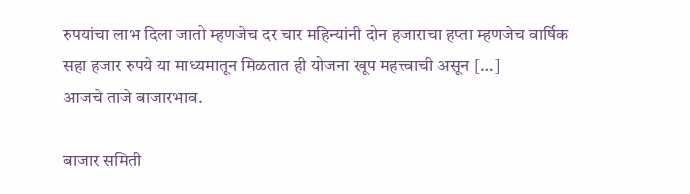रुपयांचा लाभ दिला जातो म्हणजेच दर चार महिन्यांनी दोन हजाराचा हप्ता म्हणजेच वार्षिक सहा हजार रुपये या माध्यमातून मिळतात ही योजना खूप महत्त्वाची असून […]
आजचे ताजे बाजारभाव.

बाजार समिती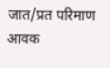जात/प्रत परिमाण आवक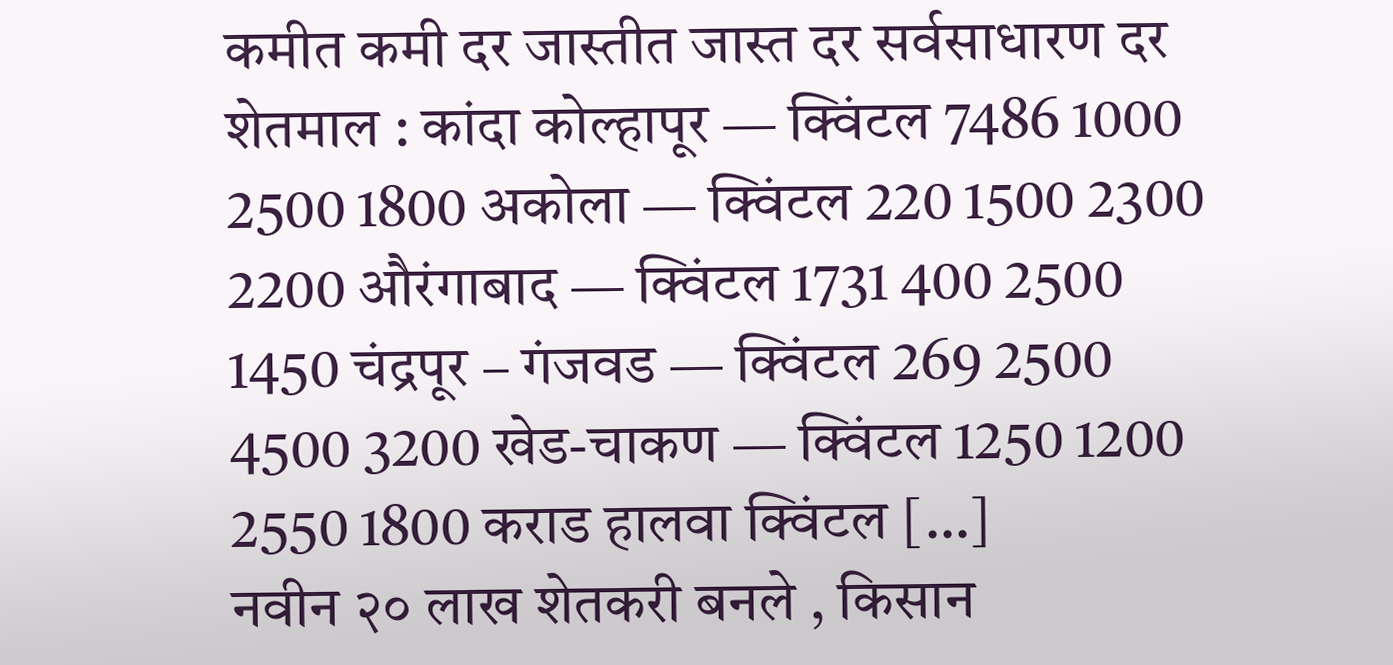कमीत कमी दर जास्तीत जास्त दर सर्वसाधारण दर शेतमाल : कांदा कोल्हापूर — क्विंटल 7486 1000 2500 1800 अकोला — क्विंटल 220 1500 2300 2200 औरंगाबाद — क्विंटल 1731 400 2500 1450 चंद्रपूर – गंजवड — क्विंटल 269 2500 4500 3200 खेड-चाकण — क्विंटल 1250 1200 2550 1800 कराड हालवा क्विंटल […]
नवीन २० लाख शेतकरी बनले , किसान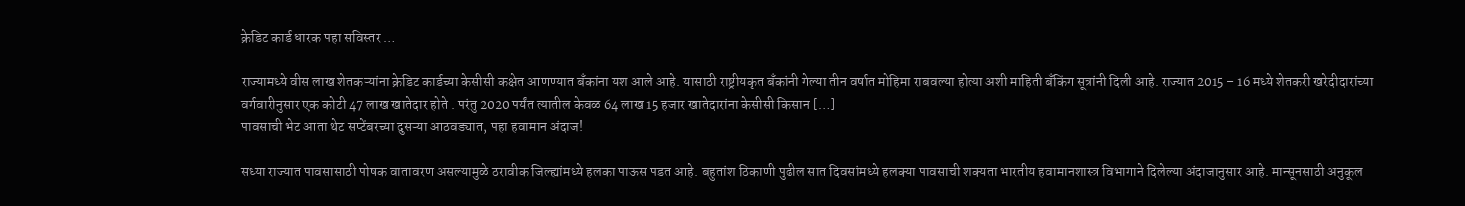क्रेडिट कार्ड धारक पहा सविस्तर …

राज्यामध्ये वीस लाख शेतकऱ्यांना क्रेडिट कार्डच्या केसीसी कक्षेत आणण्यात बँकांना यश आले आहे. यासाठी राष्ट्रीयकृत बँकांनी गेल्या तीन वर्षात मोहिमा राबवल्या होत्या अशी माहिती बँकिंग सूत्रांनी दिली आहे. राज्यात 2015 – 16 मध्ये शेतकरी खरेदीदारांच्या वर्गवारीनुसार एक कोटी 47 लाख खातेदार होते . परंतु 2020 पर्यंत त्यातील केवळ 64 लाख 15 हजार खातेदारांना केसीसी किसान […]
पावसाची भेट आता थेट सप्टेंबरच्या दुसऱ्या आठवड्यात, पहा हवामान अंदाज!

सध्या राज्यात पावसासाठी पोषक वातावरण असल्यामुळे ठरावीक जिल्ह्यांमध्ये हलका पाऊस पडत आहे. बहुतांश ठिकाणी पुढील सात दिवसांमध्ये हलक्या पावसाची शक्यता भारतीय हवामानशास्त्र विभागाने दिलेल्या अंदाजानुसार आहे. मान्सूनसाठी अनुकूल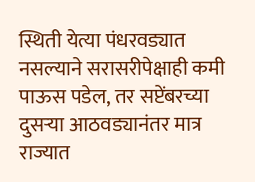स्थिती येत्या पंधरवड्यात नसल्याने सरासरीपेक्षाही कमी पाऊस पडेल, तर सप्टेंबरच्या दुसऱ्या आठवड्यानंतर मात्र राज्यात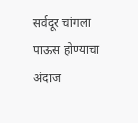सर्वदूर चांगला पाऊस होण्याचा अंदाज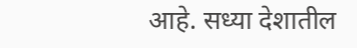आहे. सध्या देशातील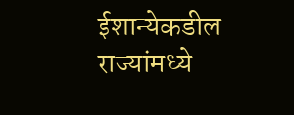ईशान्येकडील राज्यांमध्ये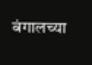बंगालच्या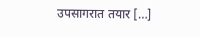उपसागरात तयार […]